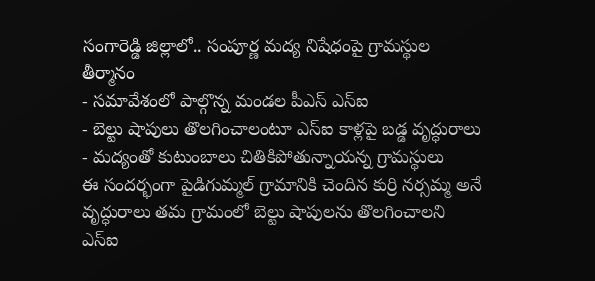సంగారెడ్డి జిల్లాలో.. సంపూర్ణ మద్య నిషేధంపై గ్రామస్థుల తీర్మానం
- సమావేశంలో పాల్గొన్న మండల పీఎస్ ఎస్ఐ
- బెల్టు షాపులు తొలగించాలంటూ ఎస్ఐ కాళ్లపై బడ్డ వృద్ధురాలు
- మద్యంతో కుటుంబాలు చితికిపోతున్నాయన్న గ్రామస్థులు
ఈ సందర్భంగా పైడిగుమ్మల్ గ్రామానికి చెందిన కుర్రి నర్సమ్మ అనే వృద్ధురాలు తమ గ్రామంలో బెల్టు షాపులను తొలగించాలని ఎస్ఐ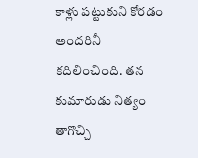కాళ్లు పట్టుకుని కోరడం అందరినీ కదిలించింది. తన కుమారుడు నిత్యం తాగొచ్చి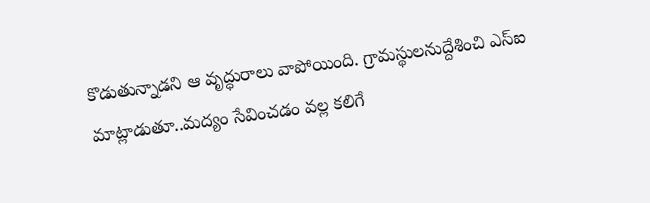కొడుతున్నాడని ఆ వృద్ధురాలు వాపోయింది. గ్రామస్థులనుద్దేశించి ఎస్ఐ మాట్లాడుతూ..మద్యం సేవించడం వల్ల కలిగే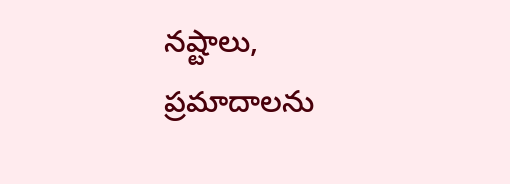నష్టాలు, ప్రమాదాలను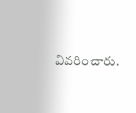వివరించారు.